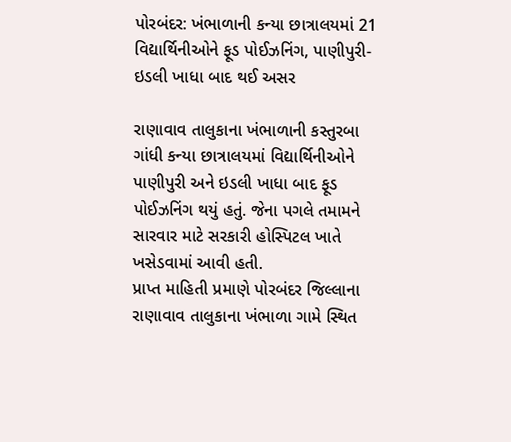પોરબંદર: ખંભાળાની કન્યા છાત્રાલયમાં 21 વિદ્યાર્થિનીઓને ફૂડ પોઈઝનિંગ, પાણીપુરી-ઇડલી ખાધા બાદ થઈ અસર

રાણાવાવ તાલુકાના ખંભાળાની કસ્તુરબા ગાંધી કન્યા છાત્રાલયમાં વિદ્યાર્થિનીઓને પાણીપુરી અને ઇડલી ખાધા બાદ ફૂડ પોઈઝનિંગ થયું હતું. જેના પગલે તમામને સારવાર માટે સરકારી હોસ્પિટલ ખાતે ખસેડવામાં આવી હતી.
પ્રાપ્ત માહિતી પ્રમાણે પોરબંદર જિલ્લાના રાણાવાવ તાલુકાના ખંભાળા ગામે સ્થિત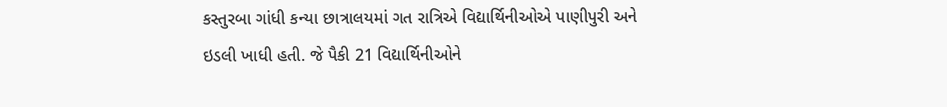કસ્તુરબા ગાંધી કન્યા છાત્રાલયમાં ગત રાત્રિએ વિદ્યાર્થિનીઓએ પાણીપુરી અને ઇડલી ખાધી હતી. જે પૈકી 21 વિદ્યાર્થિનીઓને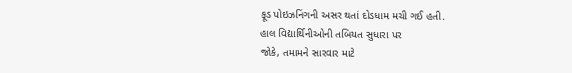ફૂડ પોઇઝનિંગની અસર થતાં દોડધામ મચી ગઈ હતી.
હાલ વિદ્યાર્થિનીઓની તબિયત સુધારા પર
જોકે, તમામને સારવાર માટે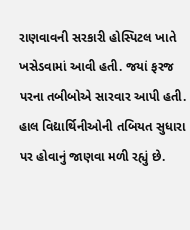રાણવાવની સરકારી હોસ્પિટલ ખાતે ખસેડવામાં આવી હતી. જયાં ફરજ પરના તબીબોએ સારવાર આપી હતી. હાલ વિદ્યાર્થિનીઓની તબિયત સુધારા પર હોવાનું જાણવા મળી રહ્યું છે.